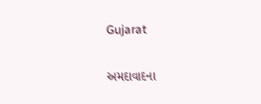Gujarat

અમદાવાદના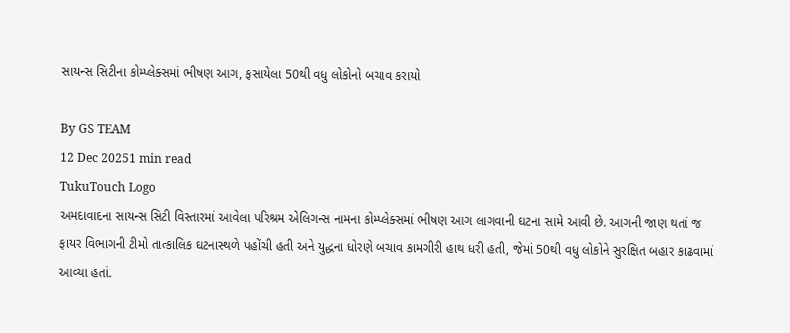સાયન્સ સિટીના કોમ્પ્લેક્સમાં ભીષણ આગ, ફસાયેલા 50થી વધુ લોકોનો બચાવ કરાયો

By GS TEAM
12 Dec 20251 min read
TukuTouch Logo
અમદાવાદના સાયન્સ સિટી વિસ્તારમાં આવેલા પરિશ્રમ એલિગન્સ નામના કોમ્પ્લેક્સમાં ભીષણ આગ લાગવાની ઘટના સામે આવી છે. આગની જાણ થતાં જ ફાયર વિભાગની ટીમો તાત્કાલિક ઘટનાસ્થળે પહોંચી હતી અને યુદ્ધના ધોરણે બચાવ કામગીરી હાથ ધરી હતી, જેમાં 50થી વધુ લોકોને સુરક્ષિત બહાર કાઢવામાં આવ્યા હતાં.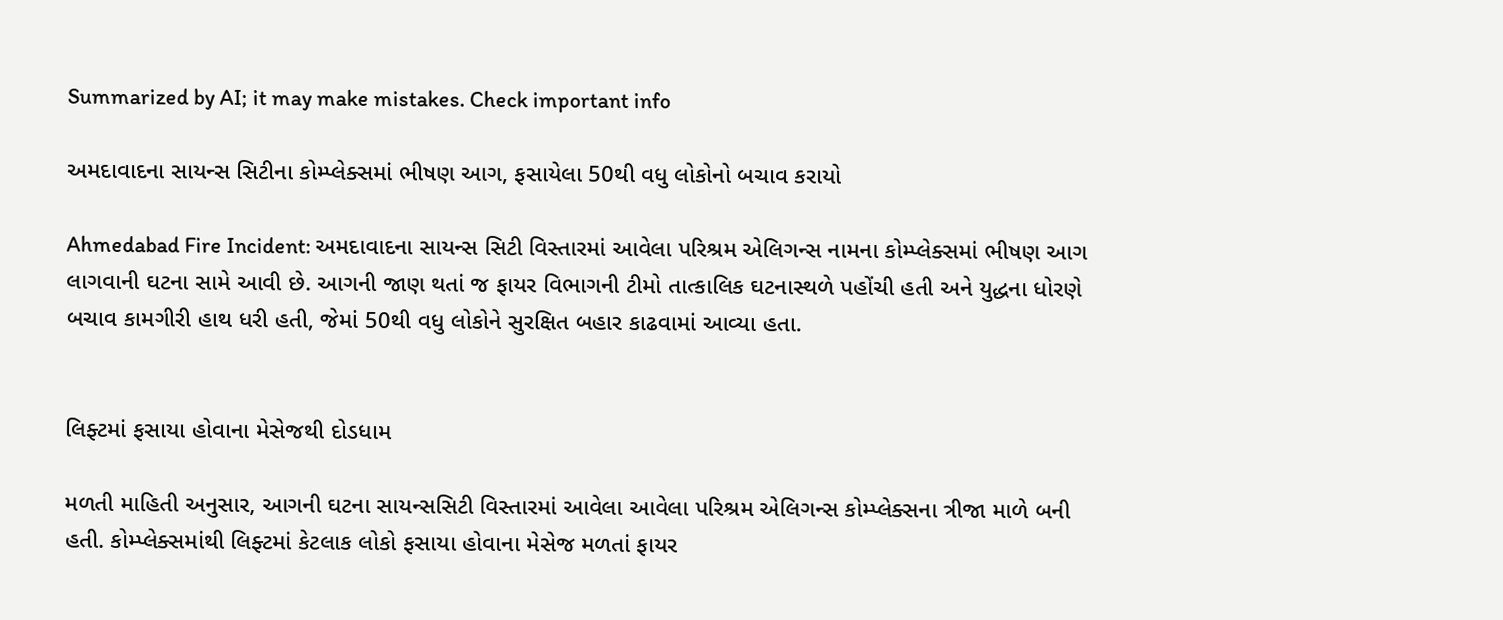Summarized by AI; it may make mistakes. Check important info

અમદાવાદના સાયન્સ સિટીના કોમ્પ્લેક્સમાં ભીષણ આગ, ફસાયેલા 50થી વધુ લોકોનો બચાવ કરાયો

Ahmedabad Fire Incident: અમદાવાદના સાયન્સ સિટી વિસ્તારમાં આવેલા પરિશ્રમ એલિગન્સ નામના કોમ્પ્લેક્સમાં ભીષણ આગ લાગવાની ઘટના સામે આવી છે. આગની જાણ થતાં જ ફાયર વિભાગની ટીમો તાત્કાલિક ઘટનાસ્થળે પહોંચી હતી અને યુદ્ધના ધોરણે બચાવ કામગીરી હાથ ધરી હતી, જેમાં 50થી વધુ લોકોને સુરક્ષિત બહાર કાઢવામાં આવ્યા હતા.


લિફ્ટમાં ફસાયા હોવાના મેસેજથી દોડધામ

મળતી માહિતી અનુસાર, આગની ઘટના સાયન્સસિટી વિસ્તારમાં આવેલા આવેલા પરિશ્રમ એલિગન્સ કોમ્પ્લેક્સના ત્રીજા માળે બની હતી. કોમ્પ્લેક્સમાંથી લિફ્ટમાં કેટલાક લોકો ફસાયા હોવાના મેસેજ મળતાં ફાયર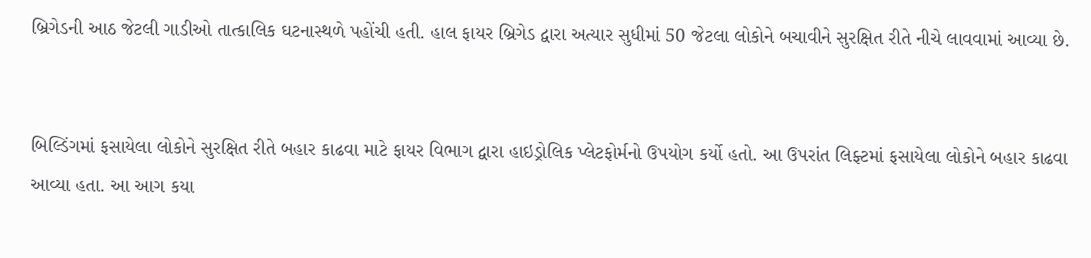બ્રિગેડની આઠ જેટલી ગાડીઓ તાત્કાલિક ઘટનાસ્થળે પહોંચી હતી. હાલ ફાયર બ્રિગેડ દ્વારા અત્યાર સુધીમાં 50 જેટલા લોકોને બચાવીને સુરક્ષિત રીતે નીચે લાવવામાં આવ્યા છે.


બિલ્ડિંગમાં ફસાયેલા લોકોને સુરક્ષિત રીતે બહાર કાઢવા માટે ફાયર વિભાગ દ્વારા હાઇડ્રોલિક પ્લેટફોર્મનો ઉપયોગ કર્યો હતો. આ ઉપરાંત લિફ્ટમાં ફસાયેલા લોકોને બહાર કાઢવા આવ્યા હતા. આ આગ કયા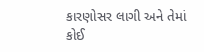કારણોસર લાગી અને તેમાં કોઈ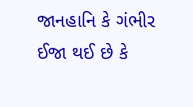જાનહાનિ કે ગંભીર ઈજા થઈ છે કે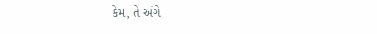કેમ, તે અંગે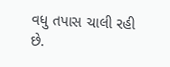વધુ તપાસ ચાલી રહી છે.